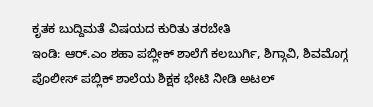ಕೃತಕ ಬುದ್ದಿಮತೆ ವಿಷಯದ ಕುರಿತು ತರಬೇತಿ
ಇಂಡಿ: ಆರ್.ಎಂ ಶಹಾ ಪಬ್ಲೀಕ್ ಶಾಲೆಗೆ ಕಲಬುರ್ಗಿ, ಶಿಗ್ಗಾವಿ, ಶಿವಮೊಗ್ಗ ಪೊಲೀಸ್ ಪಬ್ಲಿಕ್ ಶಾಲೆಯ ಶಿಕ್ಷಕ ಭೇಟಿ ನೀಡಿ ಅಟಲ್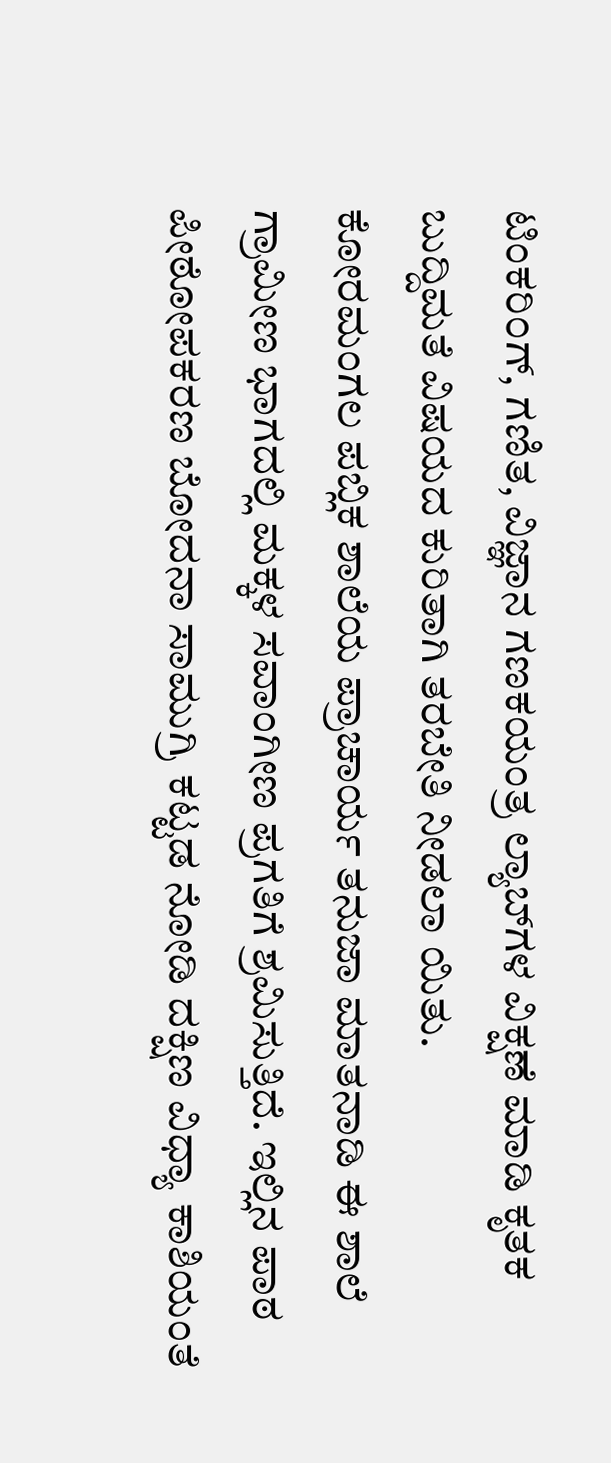ಟಿಂಕರಿ೦ಗ್, ಗಣಿತ, ವಿಜ್ಞಾನ ಗಣಕಯಂತ್ರ ಲ್ಯಾಬ್‌ಗಳ ವಿಕ್ಷಣೆ ಮಾಡಿ ಕೃತಕ ಬುದ್ದಿಮತೆ ವಿಷಯದ ಕುರಿತಾಗಿ ತರಬೇತಿ ನೀಡಲಾ ಯಿತು.
ಕೋರಮಂಗಲ ಪಬ್ಲಿಕ ಶಾಲೆಯ ಪ್ರಾಚಾರ್ಯ ತನುಜಾ ಮಾತನಾಡಿ ಈ ಶಾಲೆ ಗ್ರಾಮೀಣ ಭಾಗದಲ್ಲಿ ಮಕ್ಕಳ ಸವಾಂಗೀಣ ಪ್ರಗತಿಗೆ ಶ್ರಮಿಸುತ್ತಿದೆ. ಇಲ್ಲಿನ ಪಾಠ ಪೀಠೋಪಕರಣ ಬೋದನಾ ಸಾಮುಗ್ರಿ ಕಟ್ಟಡ ನೋಡಿ ದಕ್ಷಿಣ ವಿಧ್ಯಾ ಕಾಶಿಯಂತೆ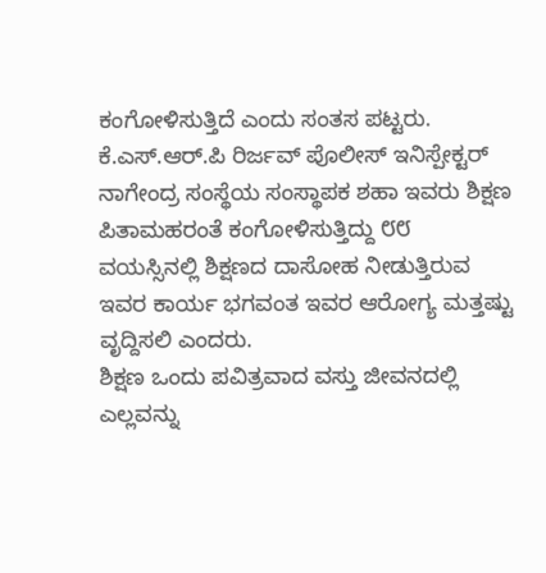ಕಂಗೋಳಿಸುತ್ತಿದೆ ಎಂದು ಸಂತಸ ಪಟ್ಟರು.
ಕೆ.ಎಸ್.ಆರ್.ಪಿ ರಿರ್ಜವ್ ಪೊಲೀಸ್ ಇನಿಸ್ಪೇಕ್ಟರ್ ನಾಗೇಂದ್ರ ಸಂಸ್ಥೆಯ ಸಂಸ್ಥಾಪಕ ಶಹಾ ಇವರು ಶಿಕ್ಷಣ ಪಿತಾಮಹರಂತೆ ಕಂಗೋಳಿಸುತ್ತಿದ್ದು ೮೮ ವಯಸ್ಸಿನಲ್ಲಿ ಶಿಕ್ಷಣದ ದಾಸೋಹ ನೀಡುತ್ತಿರುವ ಇವರ ಕಾರ್ಯ ಭಗವಂತ ಇವರ ಆರೋಗ್ಯ ಮತ್ತಷ್ಟು ವೃದ್ದಿಸಲಿ ಎಂದರು.
ಶಿಕ್ಷಣ ಒಂದು ಪವಿತ್ರವಾದ ವಸ್ತು ಜೀವನದಲ್ಲಿ ಎಲ್ಲವನ್ನು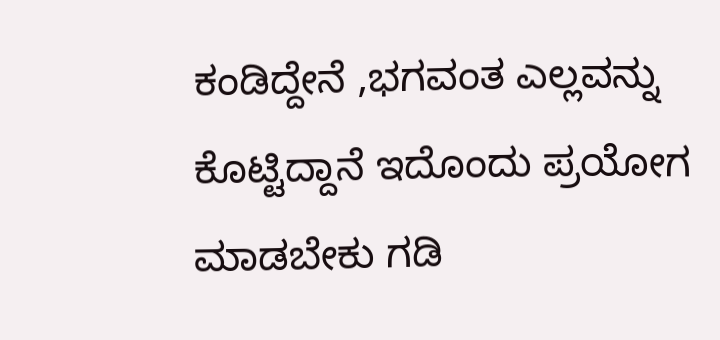ಕಂಡಿದ್ದೇನೆ ,ಭಗವಂತ ಎಲ್ಲವನ್ನು ಕೊಟ್ಟಿದ್ದಾನೆ ಇದೊಂದು ಪ್ರಯೋಗ ಮಾಡಬೇಕು ಗಡಿ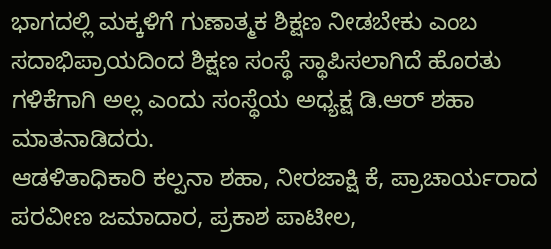ಭಾಗದಲ್ಲಿ ಮಕ್ಕಳಿಗೆ ಗುಣಾತ್ಮಕ ಶಿಕ್ಷಣ ನೀಡಬೇಕು ಎಂಬ ಸದಾಭಿಪ್ರಾಯದಿಂದ ಶಿಕ್ಷಣ ಸಂಸ್ಥೆ ಸ್ಥಾಪಿಸಲಾಗಿದೆ ಹೊರತು ಗಳಿಕೆಗಾಗಿ ಅಲ್ಲ ಎಂದು ಸಂಸ್ಥೆಯ ಅಧ್ಯಕ್ಷ ಡಿ.ಆರ್ ಶಹಾ ಮಾತನಾಡಿದರು.
ಆಡಳಿತಾಧಿಕಾರಿ ಕಲ್ಪನಾ ಶಹಾ, ನೀರಜಾಕ್ಷಿ ಕೆ, ಪ್ರಾಚಾರ್ಯರಾದ ಪರವೀಣ ಜಮಾದಾರ, ಪ್ರಕಾಶ ಪಾಟೀಲ,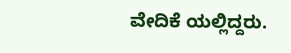ವೇದಿಕೆ ಯಲ್ಲಿದ್ದರು.